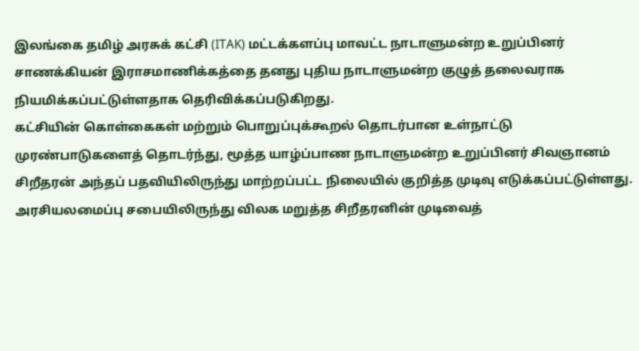இலங்கை தமிழ் அரசுக் கட்சி (ITAK) மட்டக்களப்பு மாவட்ட நாடாளுமன்ற உறுப்பினர் சாணக்கியன் இராசமாணிக்கத்தை தனது புதிய நாடாளுமன்ற குழுத் தலைவராக நியமிக்கப்பட்டுள்ளதாக தெரிவிக்கப்படுகிறது.
கட்சியின் கொள்கைகள் மற்றும் பொறுப்புக்கூறல் தொடர்பான உள்நாட்டு முரண்பாடுகளைத் தொடர்ந்து, மூத்த யாழ்ப்பாண நாடாளுமன்ற உறுப்பினர் சிவஞானம் சிறீதரன் அந்தப் பதவியிலிருந்து மாற்றப்பட்ட நிலையில் குறித்த முடிவு எடுக்கப்பட்டுள்ளது.
அரசியலமைப்பு சபையிலிருந்து விலக மறுத்த சிறீதரனின் முடிவைத்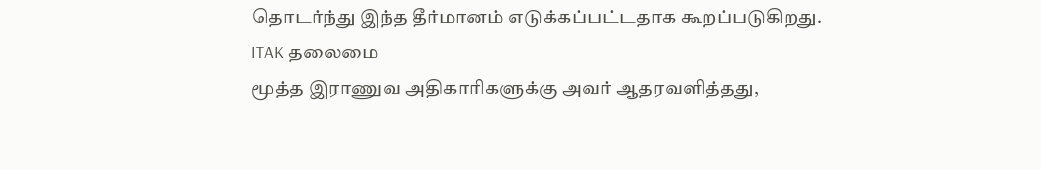தொடர்ந்து இந்த தீர்மானம் எடுக்கப்பட்டதாக கூறப்படுகிறது.
ITAK தலைமை
மூத்த இராணுவ அதிகாரிகளுக்கு அவர் ஆதரவளித்தது,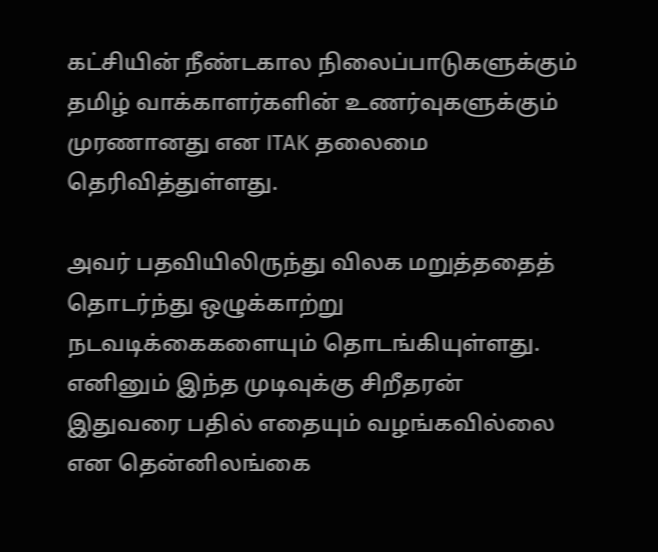கட்சியின் நீண்டகால நிலைப்பாடுகளுக்கும் தமிழ் வாக்காளர்களின் உணர்வுகளுக்கும் முரணானது என ITAK தலைமை தெரிவித்துள்ளது.

அவர் பதவியிலிருந்து விலக மறுத்ததைத் தொடர்ந்து ஒழுக்காற்று நடவடிக்கைகளையும் தொடங்கியுள்ளது.
எனினும் இந்த முடிவுக்கு சிறீதரன் இதுவரை பதில் எதையும் வழங்கவில்லை என தென்னிலங்கை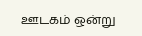ஊடகம் ஒன்று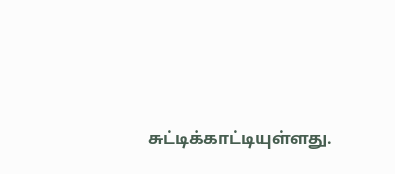சுட்டிக்காட்டியுள்ளது.